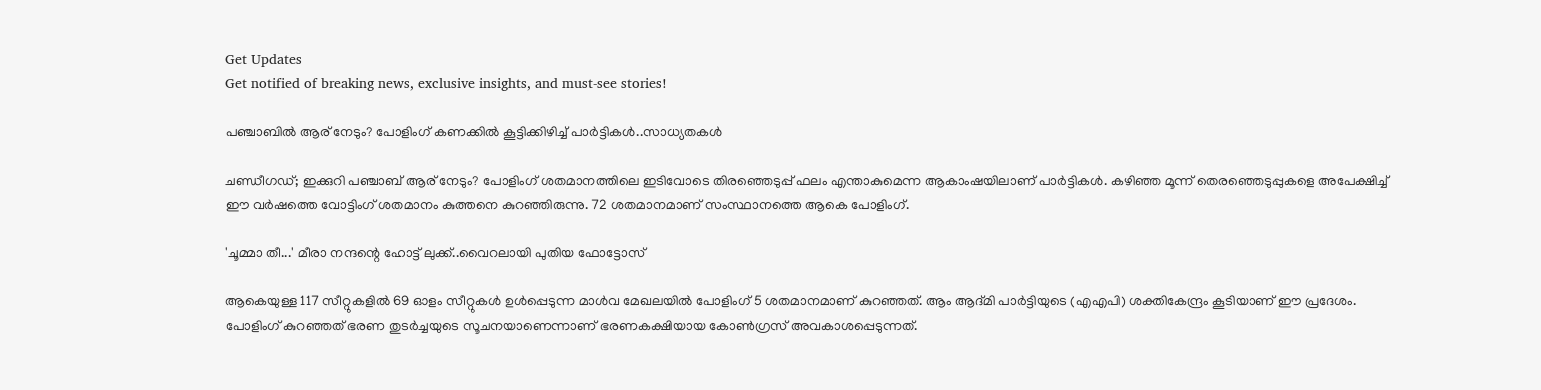Get Updates
Get notified of breaking news, exclusive insights, and must-see stories!

പഞ്ചാബിൽ ആര് നേടും? പോളിംഗ് കണക്കിൽ കൂട്ടിക്കിഴിച്ച് പാർട്ടികൾ..സാധ്യതകൾ

ചണ്ഡീഗഡ്; ഇക്കുറി പഞ്ചാബ് ആര് നേടും? പോളിംഗ് ശതമാനത്തിലെ ഇടിവോടെ തിരഞ്ഞെടുപ്പ് ഫലം എന്താകുമെന്ന ആകാംഷയിലാണ് പാർട്ടികൾ. കഴിഞ്ഞ മൂന്ന് തെരഞ്ഞെടുപ്പുകളെ അപേക്ഷിച്ച് ഈ വർഷത്തെ വോട്ടിംഗ് ശതമാനം കുത്തനെ കുറഞ്ഞിരുന്നു. 72 ശതമാനമാണ് സംസ്ഥാനത്തെ ആകെ പോളിംഗ്.

'ചൂമ്മാ തീ...' മീരാ നന്ദന്റെ ഹോട്ട് ലുക്ക്..വൈറലായി പുതിയ ഫോട്ടോസ്

ആകെയുള്ള 117 സീറ്റുകളിൽ 69 ഓളം സീറ്റുകൾ ഉൾപ്പെടുന്ന മാൾവ മേഖലയിൽ പോളിംഗ് 5 ശതമാനമാണ് കുറഞ്ഞത്. ആം ആദ്മി പാർട്ടിയുടെ (എഎപി) ശക്തികേന്ദ്രം കൂടിയാണ് ഈ പ്രദേശം. പോളിംഗ് കുറഞ്ഞത് ഭരണ തുടർച്ചയുടെ സൂചനയാണെന്നാണ് ഭരണകക്ഷിയായ കോൺഗ്രസ് അവകാശപ്പെടുന്നത്.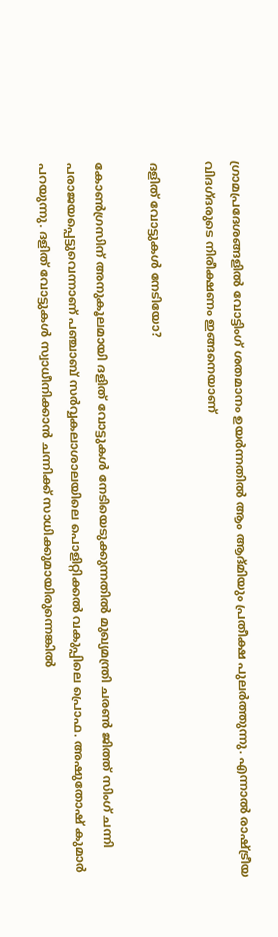ഗ്രാമപ്രദേശങ്ങളിൽ വോട്ടിംഗ് ശതമാനം ഉയർന്നതിൽ ആം ആദ്മിയും പ്രതീക്ഷ പുലർത്തുന്നു. എന്നാൽ രാഷ്ട്രീയ വിദഗ്ദരുടെ നിരീക്ഷണം ഇങ്ങനെയാണ്

ദളിത് വോട്ടുകൾ നേടിയോ?

കോൺഗ്രസിന് അനുകൂലമായി ദളിത് വോട്ടുകൾ നേടിയെടുക്കുന്നതിൽ മുഖ്യമന്ത്രി ചരൺ ജിത്ത് സിംഗ് ചന്നി പരാജയപ്പെട്ടുവെന്നാണ് പഞ്ചാബ് സർവ്വകലാശാലയിലെ പൊളിറ്റിക്കൽ വകുപ്പിലെ പ്രൊഫ. അഷുതോഷ് കുമാർ പറയുന്നു. ദളിത് വോട്ടുകൾ സ്വാധീനിക്കാൻ ചന്നിക്ക് സാധിക്കുമായിരുന്നെങ്കിൽ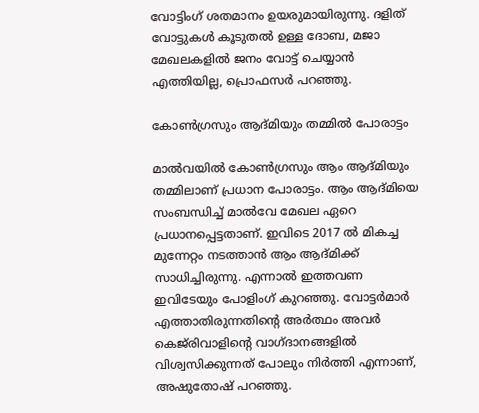വോട്ടിംഗ് ശതമാനം ഉയരുമായിരുന്നു. ദളിത് വോട്ടുകൾ കൂടുതൽ ഉള്ള ദോബ, മജാ മേഖലകളിൽ ജനം വോട്ട് ചെയ്യാൻ എത്തിയില്ല, പ്രൊഫസർ പറഞ്ഞു.

കോൺഗ്രസും ആദ്മിയും തമ്മിൽ പോരാട്ടം

മാൽവയിൽ കോൺഗ്രസും ആം ആദ്മിയും തമ്മിലാണ് പ്രധാന പോരാട്ടം. ആം ആദ്മിയെ സംബന്ധിച്ച് മാൽവേ മേഖല ഏറെ പ്രധാനപ്പെട്ടതാണ്. ഇവിടെ 2017 ൽ മികച്ച മുന്നേറ്റം നടത്താൻ ആം ആദ്മിക്ക് സാധിച്ചിരുന്നു. എന്നാൽ ഇത്തവണ ഇവിടേയും പോളിംഗ് കുറഞ്ഞു. വോട്ടർമാർ എത്താതിരുന്നതിന്റെ അർത്ഥം അവർ കെജ്‌രിവാളിന്റെ വാഗ്ദാനങ്ങളിൽ വിശ്വസിക്കുന്നത് പോലും നിർത്തി എന്നാണ്, അഷുതോഷ് പറഞ്ഞു.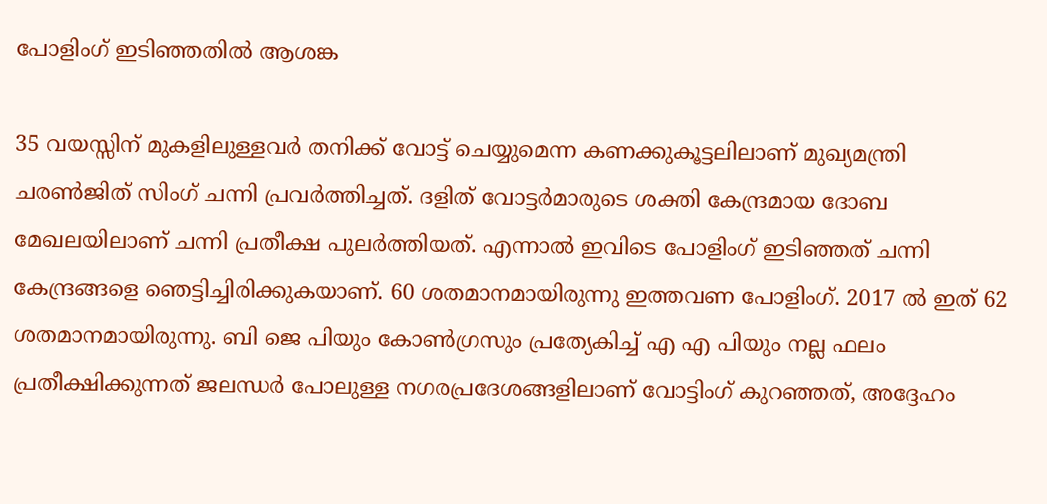പോളിംഗ് ഇടിഞ്ഞതിൽ ആശങ്ക

35 വയസ്സിന് മുകളിലുള്ളവർ തനിക്ക് വോട്ട് ചെയ്യുമെന്ന കണക്കുകൂട്ടലിലാണ് മുഖ്യമന്ത്രി ചരൺജിത് സിംഗ് ചന്നി പ്രവർത്തിച്ചത്. ദളിത് വോട്ടർമാരുടെ ശക്തി കേന്ദ്രമായ ദോബ മേഖലയിലാണ് ചന്നി പ്രതീക്ഷ പുലർത്തിയത്. എന്നാൽ ഇവിടെ പോളിംഗ് ഇടിഞ്ഞത് ചന്നി കേന്ദ്രങ്ങളെ ഞെട്ടിച്ചിരിക്കുകയാണ്. 60 ശതമാനമായിരുന്നു ഇത്തവണ പോളിംഗ്. 2017 ൽ ഇത് 62 ശതമാനമായിരുന്നു. ബി ജെ പിയും കോൺഗ്രസും പ്രത്യേകിച്ച് എ എ പിയും നല്ല ഫലം പ്രതീക്ഷിക്കുന്നത് ജലന്ധർ പോലുള്ള നഗരപ്രദേശങ്ങളിലാണ് വോട്ടിംഗ് കുറഞ്ഞത്, അദ്ദേഹം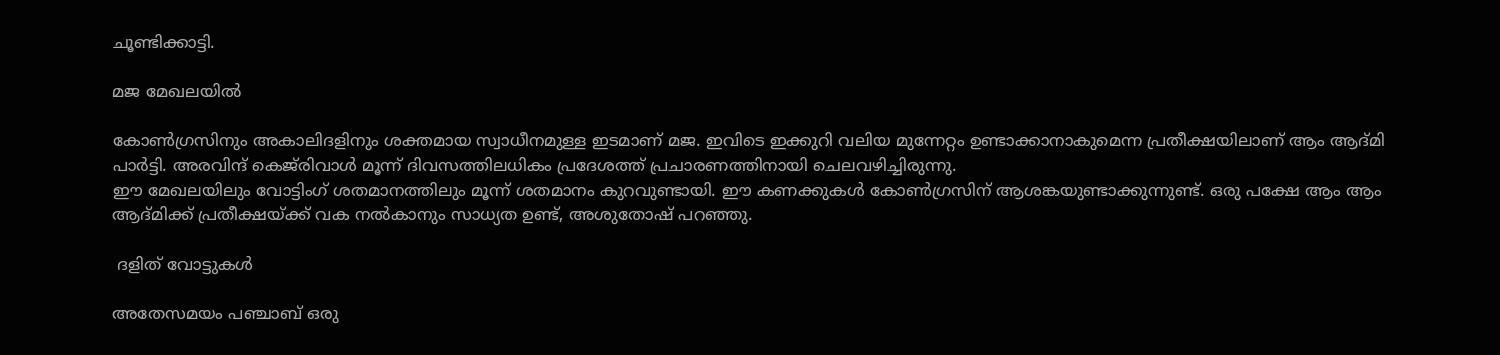ചൂണ്ടിക്കാട്ടി.

മജ മേഖലയിൽ

കോൺഗ്രസിനും അകാലിദളിനും ശക്തമായ സ്വാധീനമുള്ള ഇടമാണ് മജ. ഇവിടെ ഇക്കുറി വലിയ മുന്നേറ്റം ഉണ്ടാക്കാനാകുമെന്ന പ്രതീക്ഷയിലാണ് ആം ആദ്മി പാർട്ടി. അരവിന്ദ് കെജ്‌രിവാൾ മൂന്ന് ദിവസത്തിലധികം പ്രദേശത്ത് പ്രചാരണത്തിനായി ചെലവഴിച്ചിരുന്നു.
ഈ മേഖലയിലും വോട്ടിംഗ് ശതമാനത്തിലും മൂന്ന് ശതമാനം കുറവുണ്ടായി. ഈ കണക്കുകൾ കോൺഗ്രസിന് ആശങ്കയുണ്ടാക്കുന്നുണ്ട്. ഒരു പക്ഷേ ആം ആം ആദ്മിക്ക് പ്രതീക്ഷയ്ക്ക് വക നൽകാനും സാധ്യത ഉണ്ട്, അശുതോഷ് പറഞ്ഞു.

 ദളിത് വോട്ടുകൾ

അതേസമയം പഞ്ചാബ് ഒരു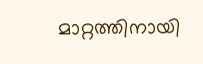മാറ്റത്തിനായി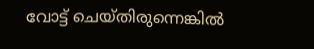വോട്ട് ചെയ്തിരുന്നെങ്കിൽ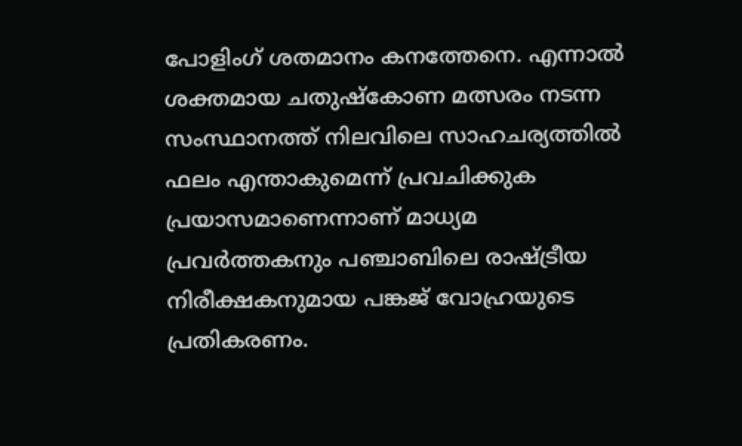പോളിംഗ് ശതമാനം കനത്തേനെ. എന്നാൽ ശക്തമായ ചതുഷ്കോണ മത്സരം നടന്ന സംസ്ഥാനത്ത് നിലവിലെ സാഹചര്യത്തിൽ ഫലം എന്താകുമെന്ന് പ്രവചിക്കുക പ്രയാസമാണെന്നാണ് മാധ്യമ പ്രവർത്തകനും പഞ്ചാബിലെ രാഷ്ട്രീയ നിരീക്ഷകനുമായ പങ്കജ് വോഹ്രയുടെ പ്രതികരണം.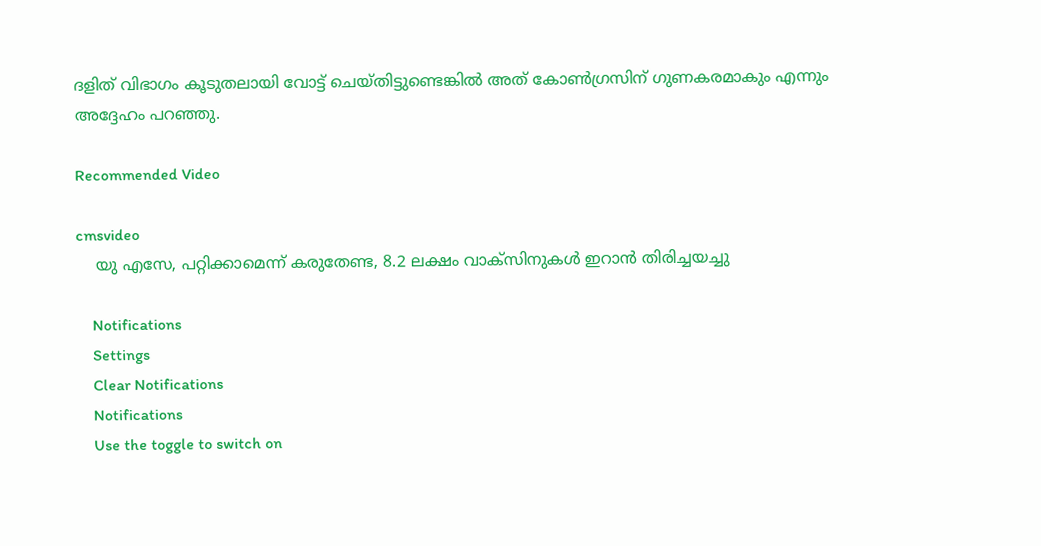ദളിത് വിഭാഗം കൂടുതലായി വോട്ട് ചെയ്തിട്ടുണ്ടെങ്കിൽ അത് കോൺഗ്രസിന് ഗുണകരമാകും എന്നും അദ്ദേഹം പറഞ്ഞു.

Recommended Video

cmsvideo
    യു എസേ, പറ്റിക്കാമെന്ന് കരുതേണ്ട, 8.2 ലക്ഷം വാക്സിനുകള്‍ ഇറാന്‍ തിരിച്ചയച്ചു

    Notifications
    Settings
    Clear Notifications
    Notifications
    Use the toggle to switch on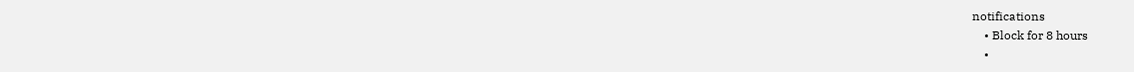notifications
    • Block for 8 hours
    •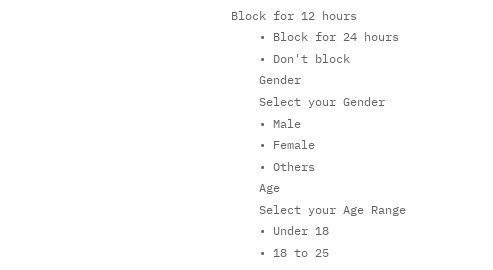Block for 12 hours
    • Block for 24 hours
    • Don't block
    Gender
    Select your Gender
    • Male
    • Female
    • Others
    Age
    Select your Age Range
    • Under 18
    • 18 to 25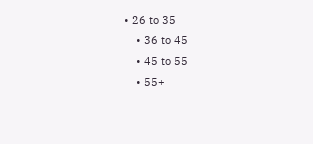• 26 to 35
    • 36 to 45
    • 45 to 55
    • 55+